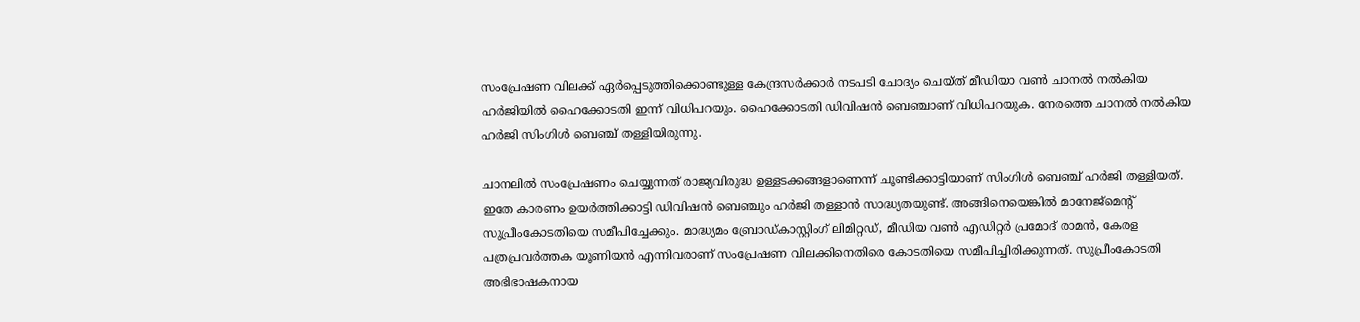സംപ്രേഷണ വിലക്ക് ഏർപ്പെടുത്തിക്കൊണ്ടുള്ള കേന്ദ്രസർക്കാർ നടപടി ചോദ്യം ചെയ്ത് മീഡിയാ വൺ ചാനൽ നൽകിയ ഹർജിയിൽ ഹൈക്കോടതി ഇന്ന് വിധിപറയും. ഹൈക്കോടതി ഡിവിഷൻ ബെഞ്ചാണ് വിധിപറയുക. നേരത്തെ ചാനൽ നൽകിയ ഹർജി സിംഗിൾ ബെഞ്ച് തള്ളിയിരുന്നു.

ചാനലിൽ സംപ്രേഷണം ചെയ്യുന്നത് രാജ്യവിരുദ്ധ ഉള്ളടക്കങ്ങളാണെന്ന് ചൂണ്ടിക്കാട്ടിയാണ് സിംഗിൾ ബെഞ്ച് ഹർജി തള്ളിയത്. ഇതേ കാരണം ഉയർത്തിക്കാട്ടി ഡിവിഷൻ ബെഞ്ചും ഹർജി തള്ളാൻ സാദ്ധ്യതയുണ്ട്. അങ്ങിനെയെങ്കിൽ മാനേജ്‌മെന്റ് സുപ്രീംകോടതിയെ സമീപിച്ചേക്കും. മാദ്ധ്യമം ബ്രോഡ്കാസ്റ്റിംഗ് ലിമിറ്റഡ്, മീഡിയ വൺ എഡിറ്റർ പ്രമോദ് രാമൻ, കേരള പത്രപ്രവർത്തക യൂണിയൻ എന്നിവരാണ് സംപ്രേഷണ വിലക്കിനെതിരെ കോടതിയെ സമീപിച്ചിരിക്കുന്നത്. സുപ്രീംകോടതി അഭിഭാഷകനായ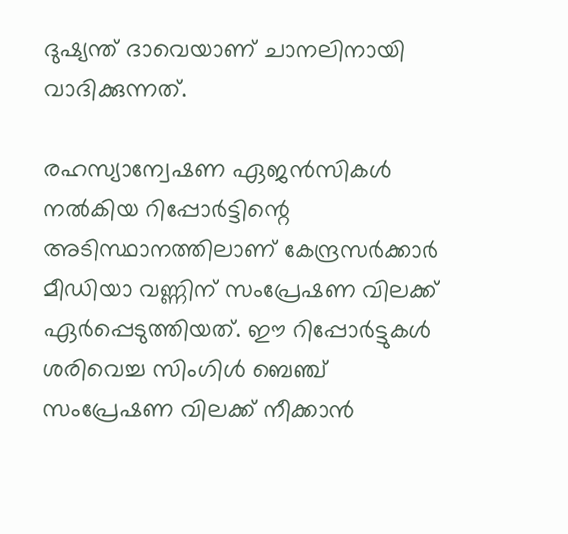ദുഷ്യന്ത് ദാവെയാണ് ചാനലിനായി വാദിക്കുന്നത്.

രഹസ്യാന്വേഷണ ഏജൻസികൾ നൽകിയ റിപ്പോർട്ടിന്റെ അടിസ്ഥാനത്തിലാണ് കേന്ദ്രസർക്കാർ മീഡിയാ വണ്ണിന് സംപ്രേഷണ വിലക്ക് ഏർപ്പെടുത്തിയത്. ഈ റിപ്പോർട്ടുകൾ ശരിവെച്ച സിംഗിൾ ബെഞ്ച് സംപ്രേഷണ വിലക്ക് നീക്കാൻ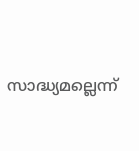സാദ്ധ്യമല്ലെന്ന്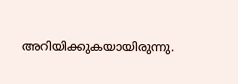അറിയിക്കുകയായിരുന്നു.